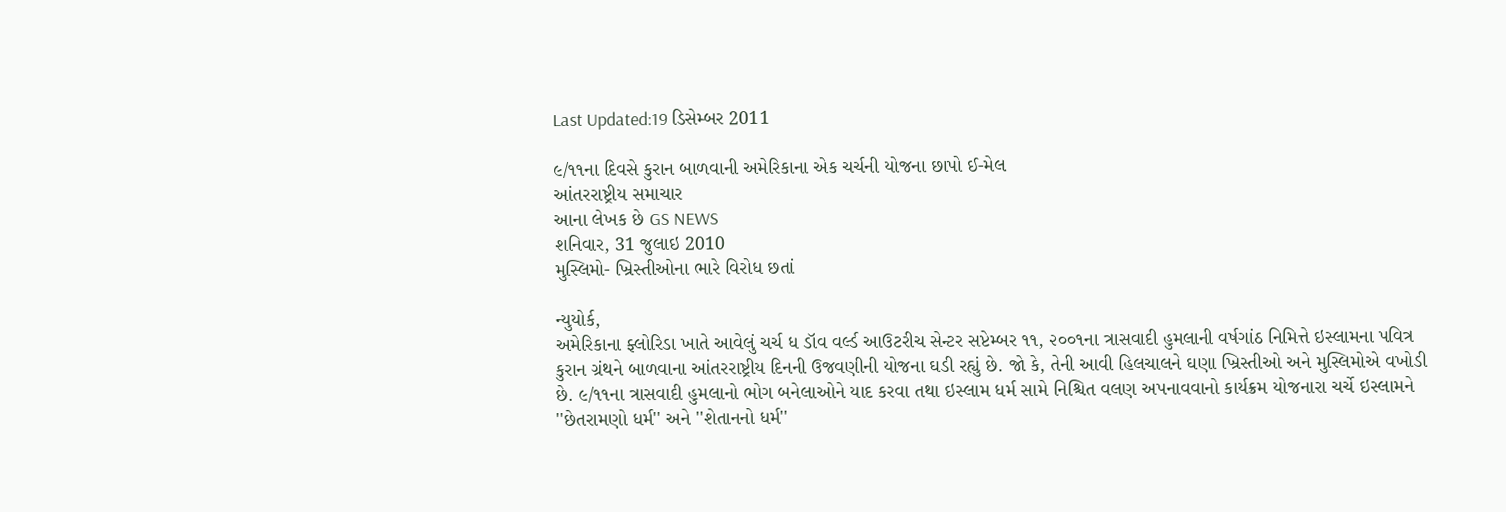Last Updated:19 ડિસેમ્બર 2011

૯/૧૧ના દિવસે કુરાન બાળવાની અમેરિકાના એક ચર્ચની યોજના છાપો ઈ-મેલ
આંતરરાષ્ટ્રીય સમાચાર
આના લેખક છે GS NEWS
શનિવાર, 31 જુલાઇ 2010
મુસ્લિમો- ખ્રિસ્તીઓના ભારે વિરોધ છતાં

ન્યુયોર્ક,
અમેરિકાના ફ્લોરિડા ખાતે આવેલું ચર્ચ ધ ડૉવ વર્લ્ડ આઉટરીચ સેન્ટર સપ્ટેમ્બર ૧૧, ૨૦૦૧ના ત્રાસવાદી હુમલાની વર્ષગાંઠ નિમિત્તે ઇસ્લામના પવિત્ર કુરાન ગ્રંથને બાળવાના આંતરરાષ્ટ્રીય દિનની ઉજવણીની યોજના ઘડી રહ્યું છે. જો કે, તેની આવી હિલચાલને ઘણા ખ્રિસ્તીઓ અને મુસ્લિમોએ વખોડી છે. ૯/૧૧ના ત્રાસવાદી હુમલાનો ભોગ બનેલાઓને યાદ કરવા તથા ઇસ્લામ ધર્મ સામે નિશ્ચિત વલણ અપનાવવાનો કાર્યક્રમ યોજનારા ચર્ચે ઇસ્લામને ''છેતરામણો ધર્મ'' અને ''શેતાનનો ધર્મ''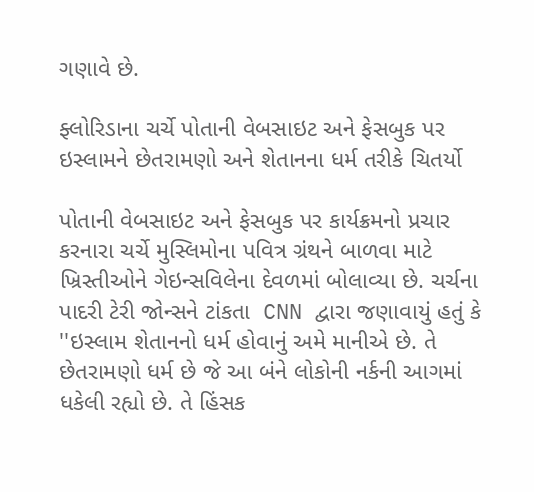ગણાવે છે.

ફ્લોરિડાના ચર્ચે પોતાની વેબસાઇટ અને ફેસબુક પર ઇસ્લામને છેતરામણો અને શેતાનના ધર્મ તરીકે ચિતર્યો

પોતાની વેબસાઇટ અને ફેસબુક પર કાર્યક્રમનો પ્રચાર કરનારા ચર્ચે મુસ્લિમોના પવિત્ર ગ્રંથને બાળવા માટે ખ્રિસ્તીઓને ગેઇન્સવિલેના દેવળમાં બોલાવ્યા છે. ચર્ચના પાદરી ટેરી જોન્સને ટાંકતા  CNN દ્વારા જણાવાયું હતું કે ''ઇસ્લામ શેતાનનો ધર્મ હોવાનું અમે માનીએ છે. તે છેતરામણો ધર્મ છે જે આ બંને લોકોની નર્કની આગમાં ધકેલી રહ્યો છે. તે હિંસક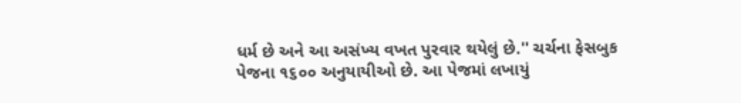ધર્મ છે અને આ અસંખ્ય વખત પુરવાર થયેલું છે.'' ચર્ચના ફેસબુક પેજના ૧૬૦૦ અનુયાયીઓ છે. આ પેજમાં લખાયું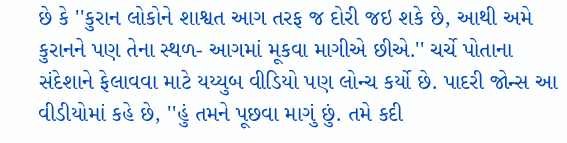છે કે ''કુરાન લોકોને શાશ્વત આગ તરફ જ દોરી જઇ શકે છે, આથી અમે કુરાનને પણ તેના સ્થળ- આગમાં મૂકવા માગીએ છીએ.'' ચર્ચે પોતાના સંદેશાને ફેલાવવા માટે યય્યુબ વીડિયો પણ લોન્ચ કર્યો છે. પાદરી જોન્સ આ વીડીયોમાં કહે છે, ''હું તમને પૂછવા માગું છું. તમે કદી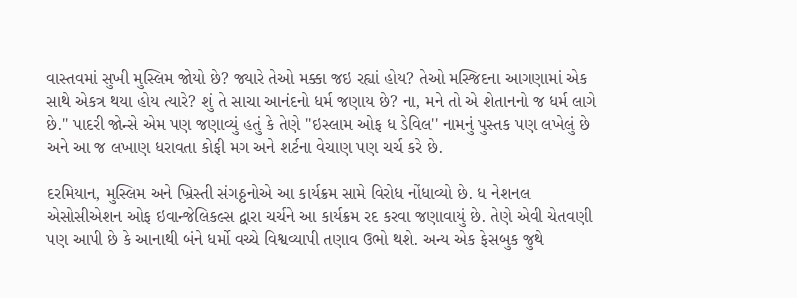વાસ્તવમાં સુખી મુસ્લિમ જોયો છે? જ્યારે તેઓ મક્કા જઇ રહ્યાં હોય? તેઓ મસ્જિદના આગણામાં એક સાથે એકત્ર થયા હોય ત્યારે? શું તે સાચા આનંદનો ધર્મ જણાય છે? ના, મને તો એ શેતાનનો જ ધર્મ લાગે છે.'' પાદરી જોન્સે એમ પણ જણાવ્યું હતું કે તેણે ''ઇસ્લામ ઓફ ધ ડેવિલ'' નામનું પુસ્તક પણ લખેલું છે અને આ જ લખાણ ધરાવતા કોફી મગ અને શર્ટના વેચાણ પણ ચર્ચ કરે છે.

દરમિયાન, મુસ્લિમ અને ખ્રિસ્તી સંગઠ્ઠનોએ આ કાર્યક્રમ સામે વિરોધ નોંધાવ્યો છે. ધ નેશનલ એસોસીએશન ઓફ ઇવાન્જેલિકલ્સ દ્વારા ચર્ચને આ કાર્યક્રમ રદ કરવા જણાવાયું છે. તેણે એવી ચેતવણી પણ આપી છે કે આનાથી બંને ધર્મો વચ્ચે વિશ્વવ્યાપી તણાવ ઉભો થશે. અન્ય એક ફેસબુક જુથે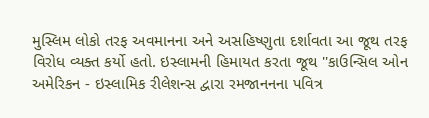મુસ્લિમ લોકો તરફ અવમાનના અને અસહિષ્ણુતા દર્શાવતા આ જૂથ તરફ વિરોધ વ્યક્ત કર્યો હતો. ઇસ્લામની હિમાયત કરતા જૂથ ''કાઉન્સિલ ઓન અમેરિકન - ઇસ્લામિક રીલેશન્સ દ્વારા રમજાનનના પવિત્ર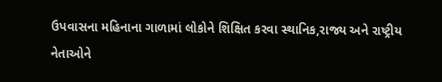ઉપવાસના મહિનાના ગાળામાં લોકોને શિક્ષિત કરવા સ્થાનિક,રાજ્ય અને રાષ્ટ્રીય નેતાઓને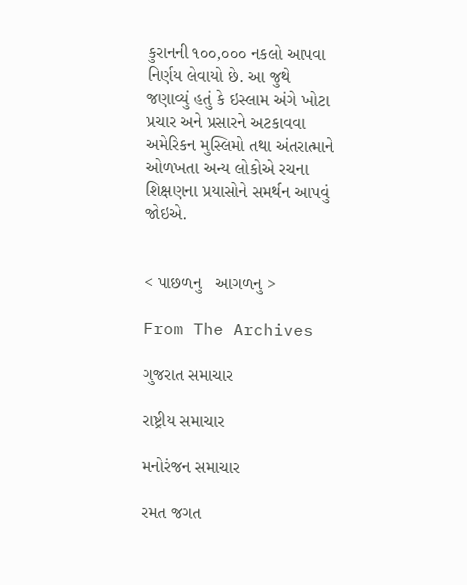કુરાનની ૧૦૦,૦૦૦ નકલો આપવા નિર્ણય લેવાયો છે. આ જુથે જણાવ્યું હતું કે ઇસ્લામ અંગે ખોટા પ્રચાર અને પ્રસારને અટકાવવા અમેરિકન મુસ્લિમો તથા અંતરાત્માને ઓળખતા અન્ય લોકોએ રચના શિક્ષણના પ્રયાસોને સમર્થન આપવું જોઇએ.


< પાછળનુ   આગળનુ >

From The Archives

ગુજરાત સમાચાર

રાષ્ટ્રીય સમાચાર

મનોરંજન સમાચાર

રમત જગત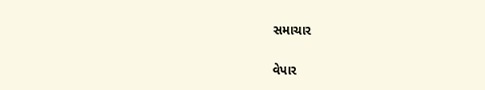સમાચાર

વેપાર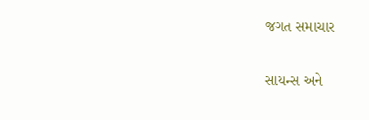જગત સમાચાર

સાયન્સ અને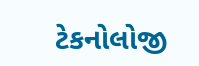ટેકનોલોજી